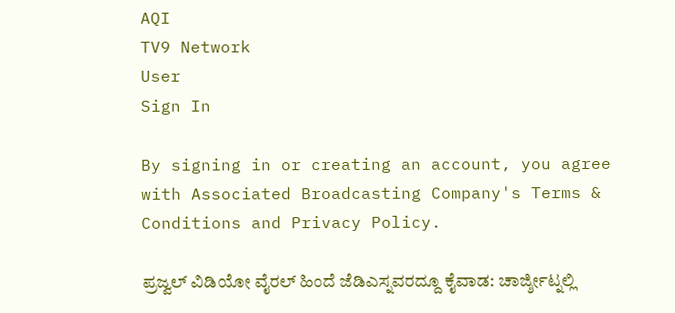AQI
TV9 Network
User
Sign In

By signing in or creating an account, you agree with Associated Broadcasting Company's Terms & Conditions and Privacy Policy.

ಪ್ರಜ್ವಲ್ ವಿಡಿಯೋ ವೈರಲ್ ಹಿಂದೆ ಜೆಡಿಎಸ್ನವರದ್ದೂ ಕೈವಾಡ: ಚಾರ್ಜ್ಶೀಟ್ನಲ್ಲಿ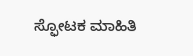ಸ್ಫೋಟಕ ಮಾಹಿತಿ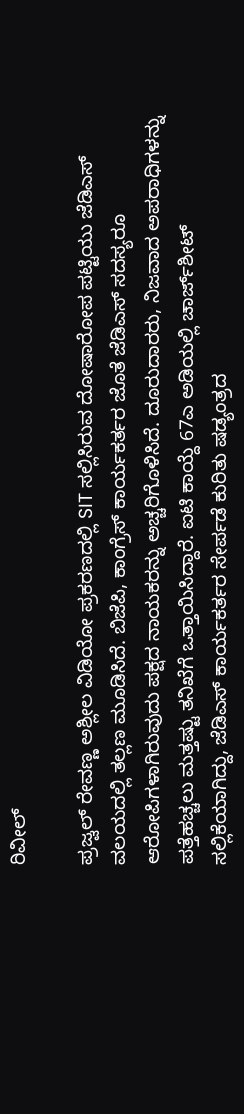ರಿವೀಲ್

ಪ್ರಜ್ವಲ್ ರೇವಣ್ಣ ಅಶ್ಲೀಲ ವಿಡಿಯೋ ಪ್ರಕರಣದಲ್ಲಿ SIT ಸಲ್ಲಿಸಿರುವ ದೋಷಾರೋಪ ಪಟ್ಟಿಯು ಜೆಡಿಎಸ್ ವಲಯದಲ್ಲಿ ತಲ್ಲಣ ಮೂಡಿಸಿದೆ. ಬಿಜೆಪಿ, ಕಾಂಗ್ರೆಸ್ ಕಾರ್ಯಕರ್ತರ ಜೊತೆ ಜೆಡಿಎಸ್ ಸದಸ್ಯರೂ ಆರೋಪಿಗಳಾಗಿರುವುದು ಪಕ್ಷದ ನಾಯಕರನ್ನು ಅಚ್ಚರಿಗೊಳಿಸಿದೆ. ದೂರುದಾರರು, ನಿಜವಾದ ಅಪರಾಧಿಗಳನ್ನು ಪತ್ತೆಹಚ್ಚಲು ಮತ್ತಷ್ಟು ತನಿಖೆಗೆ ಒತ್ತಾಯಿಸಿದ್ದಾರೆ. ಐಟಿ ಕಾಯ್ದೆ 67ಎ ಅಡಿಯಲ್ಲಿ ಚಾರ್ಜ್‌ಶೀಟ್ ಸಲ್ಲಿಕೆಯಾಗಿದ್ದು, ಜೆಡಿಎಸ್ ಕಾರ್ಯಕರ್ತರ ಸೇರ್ಪಡೆ ಕುರಿತು ಷಡ್ಯಂತ್ರದ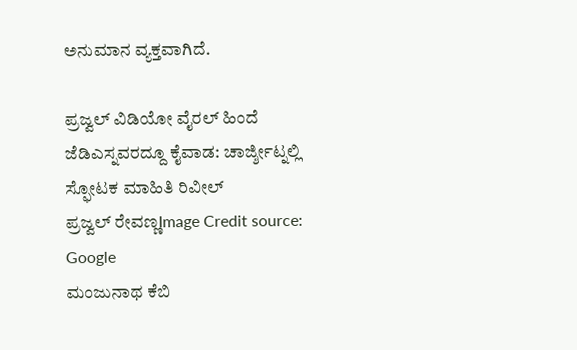ಅನುಮಾನ ವ್ಯಕ್ತವಾಗಿದೆ.

ಪ್ರಜ್ವಲ್ ವಿಡಿಯೋ ವೈರಲ್ ಹಿಂದೆ ಜೆಡಿಎಸ್ನವರದ್ದೂ ಕೈವಾಡ: ಚಾರ್ಜ್ಶೀಟ್ನಲ್ಲಿ ಸ್ಫೋಟಕ ಮಾಹಿತಿ ರಿವೀಲ್
ಪ್ರಜ್ವಲ್ ರೇವಣ್ಣImage Credit source: Google
ಮಂಜುನಾಥ ಕೆಬಿ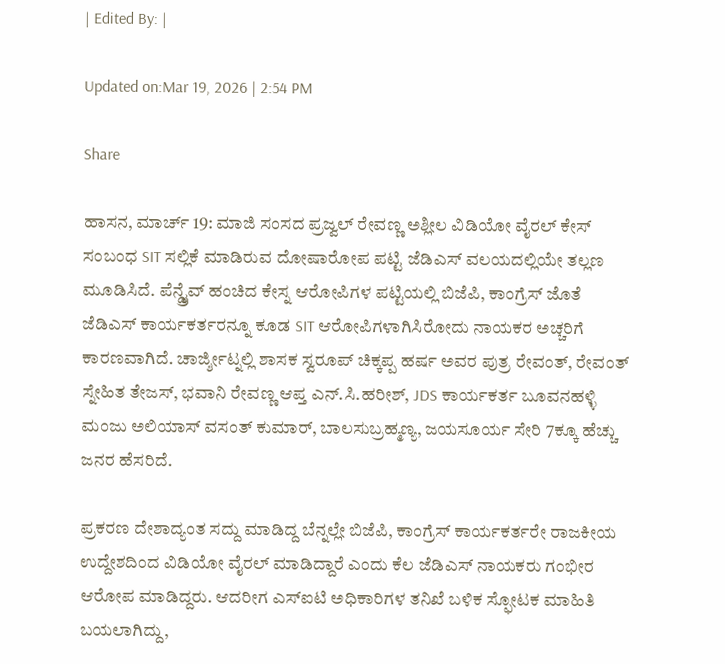| Edited By: |

Updated on:Mar 19, 2026 | 2:54 PM

Share

ಹಾಸನ, ಮಾರ್ಚ್ 19: ಮಾಜಿ ಸಂಸದ ಪ್ರಜ್ವಲ್ ರೇವಣ್ಣ ಅಶ್ಲೀಲ ವಿಡಿಯೋ ವೈರಲ್ ಕೇಸ್ ಸಂಬಂಧ SIT ಸಲ್ಲಿಕೆ ಮಾಡಿರುವ ದೋಷಾರೋಪ ಪಟ್ಟಿ ಜೆಡಿಎಸ್ ವಲಯದಲ್ಲಿಯೇ ತಲ್ಲಣ ಮೂಡಿಸಿದೆ. ಪೆನ್ಡ್ರೈವ್ ಹಂಚಿದ ಕೇಸ್ನ ಆರೋಪಿಗಳ ಪಟ್ಟಿಯಲ್ಲಿ ಬಿಜೆಪಿ, ಕಾಂಗ್ರೆಸ್ ಜೊತೆ ಜೆಡಿಎಸ್ ಕಾರ್ಯಕರ್ತರನ್ನೂ ಕೂಡ SIT ಆರೋಪಿಗಳಾಗಿಸಿರೋದು ನಾಯಕರ ಅಚ್ಚರಿಗೆ ಕಾರಣವಾಗಿದೆ. ಚಾರ್ಜ್ಶೀಟ್ನಲ್ಲಿ ಶಾಸಕ ಸ್ವರೂಪ್ ಚಿಕ್ಕಪ್ಪ ಹರ್ಷ ಅವರ ಪುತ್ರ ರೇವಂತ್, ರೇವಂತ್ ಸ್ನೇಹಿತ ತೇಜಸ್, ಭವಾನಿ ರೇವಣ್ಣ ಆಪ್ತ ಎನ್.ಸಿ.ಹರೀಶ್, JDS ಕಾರ್ಯಕರ್ತ ಬೂವನಹಳ್ಳಿ ಮಂಜು ಅಲಿಯಾಸ್ ವಸಂತ್ ಕುಮಾರ್, ಬಾಲಸುಬ್ರಹ್ಮಣ್ಯ, ಜಯಸೂರ್ಯ ಸೇರಿ 7ಕ್ಕೂ ಹೆಚ್ಚು ಜನರ ಹೆಸರಿದೆ.

ಪ್ರಕರಣ ದೇಶಾದ್ಯಂತ ಸದ್ದು ಮಾಡಿದ್ದ ಬೆನ್ನಲ್ಲೇ ಬಿಜೆಪಿ, ಕಾಂಗ್ರೆಸ್ ಕಾರ್ಯಕರ್ತರೇ ರಾಜಕೀಯ ಉದ್ದೇಶದಿಂದ ವಿಡಿಯೋ ವೈರಲ್ ಮಾಡಿದ್ದಾರೆ ಎಂದು ಕೆಲ ಜೆಡಿಎಸ್ ನಾಯಕರು ಗಂಭೀರ ಆರೋಪ ಮಾಡಿದ್ದರು. ಆದರೀಗ ಎಸ್ಐಟಿ ಅಧಿಕಾರಿಗಳ ತನಿಖೆ ಬಳಿಕ ಸ್ಫೋಟಕ ಮಾಹಿತಿ ಬಯಲಾಗಿದ್ದು,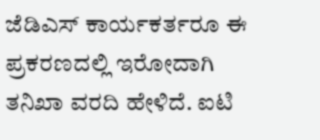ಜೆಡಿಎಸ್ ಕಾರ್ಯಕರ್ತರೂ ಈ ಪ್ರಕರಣದಲ್ಲಿ ಇರೋದಾಗಿ ತನಿಖಾ ವರದಿ ಹೇಳಿದೆ. ಐಟಿ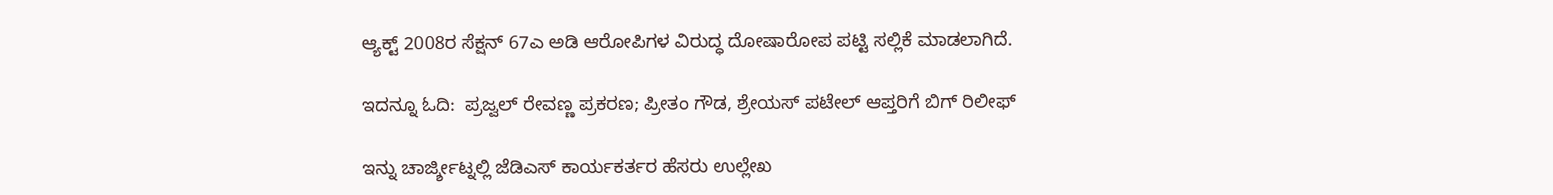ಆ್ಯಕ್ಟ್ 2008ರ ಸೆಕ್ಷನ್ 67ಎ ಅಡಿ ಆರೋಪಿಗಳ ವಿರುದ್ಧ ದೋಷಾರೋಪ ಪಟ್ಟಿ ಸಲ್ಲಿಕೆ ಮಾಡಲಾಗಿದೆ.

ಇದನ್ನೂ ಓದಿ:  ಪ್ರಜ್ವಲ್ ರೇವಣ್ಣ ಪ್ರಕರಣ; ಪ್ರೀತಂ ಗೌಡ, ಶ್ರೇಯಸ್ ಪಟೇಲ್ ಆಪ್ತರಿಗೆ ಬಿಗ್ ರಿಲೀಫ್

ಇನ್ನು ಚಾರ್ಜ್ಶೀಟ್ನಲ್ಲಿ ಜೆಡಿಎಸ್ ಕಾರ್ಯಕರ್ತರ ಹೆಸರು ಉಲ್ಲೇಖ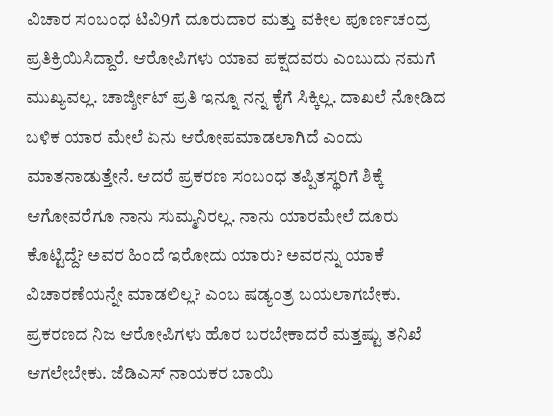ವಿಚಾರ ಸಂಬಂಧ ಟಿವಿ9ಗೆ ದೂರುದಾರ ಮತ್ತು ವಕೀಲ ಪೂರ್ಣಚಂದ್ರ ಪ್ರತಿಕ್ರಿಯಿಸಿದ್ದಾರೆ. ಆರೋಪಿಗಳು ಯಾವ ಪಕ್ಷದವರು ಎಂಬುದು ನಮಗೆ ಮುಖ್ಯವಲ್ಲ. ಚಾರ್ಜ್ಶೀಟ್ ಪ್ರತಿ ಇನ್ನೂ ನನ್ನ ಕೈಗೆ ಸಿಕ್ಕಿಲ್ಲ. ದಾಖಲೆ ನೋಡಿದ ಬಳಿಕ ಯಾರ ಮೇಲೆ ಏನು ಆರೋಪ‌ಮಾಡಲಾಗಿದೆ ಎಂದು ಮಾತನಾಡುತ್ತೇನೆ. ಆದರೆ ಪ್ರಕರಣ ಸಂಬಂಧ ತಪ್ಪಿತಸ್ಥರಿಗೆ ಶಿಕ್ಕೆ ಆಗೋವರೆಗೂ ನಾನು ಸುಮ್ಮನಿರಲ್ಲ. ನಾನು ಯಾರಮೇಲೆ‌ ದೂರು ಕೊಟ್ಟಿದ್ದೆ? ಅವರ ಹಿಂದೆ ಇರೋದು ಯಾರು? ಅವರನ್ನು ಯಾಕೆ‌ ವಿಚಾರಣೆಯನ್ನೇ ಮಾಡಲಿಲ್ಲ? ಎಂಬ ಷಡ್ಯಂತ್ರ ಬಯಲಾಗಬೇಕು. ಪ್ರಕರಣದ ನಿಜ ಆರೋಪಿಗಳು ಹೊರ ಬರಬೇಕಾದರೆ ಮತ್ತಷ್ಟು ತನಿಖೆ ಆಗಲೇ‌ಬೇಕು. ಜೆಡಿಎಸ್ ನಾಯಕರ ಬಾಯಿ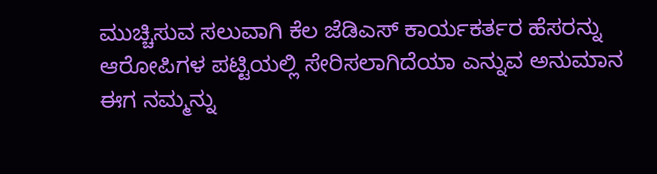ಮುಚ್ಚಿಸುವ ಸಲುವಾಗಿ ಕೆಲ‌ ಜೆಡಿಎಸ್ ಕಾರ್ಯಕರ್ತರ ಹೆಸರನ್ನು ಆರೋಪಿಗಳ ಪಟ್ಟಿಯಲ್ಲಿ ಸೇರಿಸಲಾಗಿದೆಯಾ ಎನ್ನುವ ಅನುಮಾನ ಈಗ ನಮ್ಮನ್ನು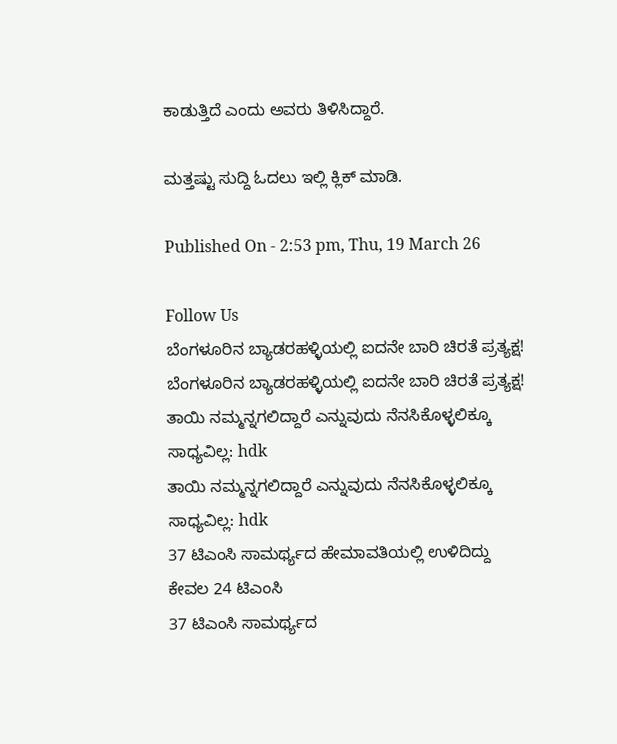ಕಾಡುತ್ತಿದೆ ಎಂದು ಅವರು ತಿಳಿಸಿದ್ದಾರೆ.

ಮತ್ತಷ್ಟು ಸುದ್ದಿ ಓದಲು ಇಲ್ಲಿ ಕ್ಲಿಕ್ ಮಾಡಿ.

Published On - 2:53 pm, Thu, 19 March 26

Follow Us
ಬೆಂಗಳೂರಿನ ಬ್ಯಾಡರಹಳ್ಳಿಯಲ್ಲಿ ಐದನೇ ಬಾರಿ ಚಿರತೆ ಪ್ರತ್ಯಕ್ಷ!
ಬೆಂಗಳೂರಿನ ಬ್ಯಾಡರಹಳ್ಳಿಯಲ್ಲಿ ಐದನೇ ಬಾರಿ ಚಿರತೆ ಪ್ರತ್ಯಕ್ಷ!
ತಾಯಿ ನಮ್ಮನ್ನಗಲಿದ್ದಾರೆ ಎನ್ನುವುದು ನೆನಸಿಕೊಳ್ಳಲಿಕ್ಕೂ ಸಾಧ್ಯವಿಲ್ಲ: hdk
ತಾಯಿ ನಮ್ಮನ್ನಗಲಿದ್ದಾರೆ ಎನ್ನುವುದು ನೆನಸಿಕೊಳ್ಳಲಿಕ್ಕೂ ಸಾಧ್ಯವಿಲ್ಲ: hdk
37 ಟಿಎಂಸಿ ಸಾಮರ್ಥ್ಯದ ಹೇಮಾವತಿಯಲ್ಲಿ ಉಳಿದಿದ್ದು ಕೇವಲ 24 ಟಿಎಂಸಿ
37 ಟಿಎಂಸಿ ಸಾಮರ್ಥ್ಯದ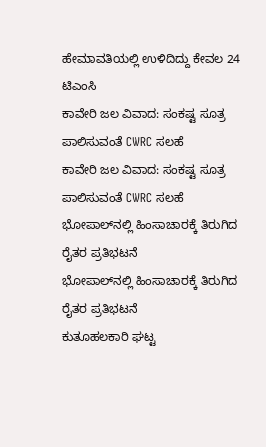ಹೇಮಾವತಿಯಲ್ಲಿ ಉಳಿದಿದ್ದು ಕೇವಲ 24 ಟಿಎಂಸಿ
ಕಾವೇರಿ ಜಲ ವಿವಾದ: ಸಂಕಷ್ಟ ಸೂತ್ರ ಪಾಲಿಸುವಂತೆ CWRC ಸಲಹೆ
ಕಾವೇರಿ ಜಲ ವಿವಾದ: ಸಂಕಷ್ಟ ಸೂತ್ರ ಪಾಲಿಸುವಂತೆ CWRC ಸಲಹೆ
ಭೋಪಾಲ್‌ನಲ್ಲಿ ಹಿಂಸಾಚಾರಕ್ಕೆ ತಿರುಗಿದ ರೈತರ ಪ್ರತಿಭಟನೆ
ಭೋಪಾಲ್‌ನಲ್ಲಿ ಹಿಂಸಾಚಾರಕ್ಕೆ ತಿರುಗಿದ ರೈತರ ಪ್ರತಿಭಟನೆ
ಕುತೂಹಲಕಾರಿ ಘಟ್ಟ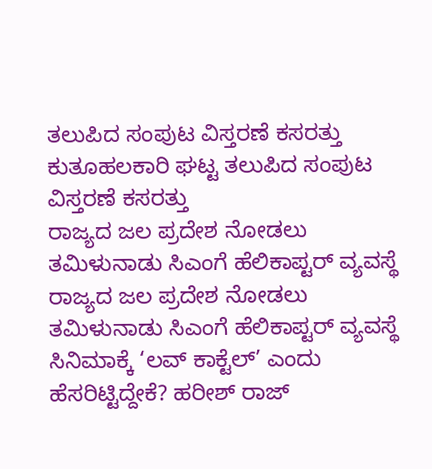ತಲುಪಿದ ಸಂಪುಟ ವಿಸ್ತರಣೆ ಕಸರತ್ತು
ಕುತೂಹಲಕಾರಿ ಘಟ್ಟ ತಲುಪಿದ ಸಂಪುಟ ವಿಸ್ತರಣೆ ಕಸರತ್ತು
ರಾಜ್ಯದ ಜಲ ಪ್ರದೇಶ ನೋಡಲು ತಮಿಳುನಾಡು ಸಿಎಂಗೆ ಹೆಲಿಕಾಪ್ಟರ್ ವ್ಯವಸ್ಥೆ
ರಾಜ್ಯದ ಜಲ ಪ್ರದೇಶ ನೋಡಲು ತಮಿಳುನಾಡು ಸಿಎಂಗೆ ಹೆಲಿಕಾಪ್ಟರ್ ವ್ಯವಸ್ಥೆ
ಸಿನಿಮಾಕ್ಕೆ ‘ಲವ್ ಕಾಕ್ಟೆಲ್’ ಎಂದು ಹೆಸರಿಟ್ಟಿದ್ದೇಕೆ? ಹರೀಶ್ ರಾಜ್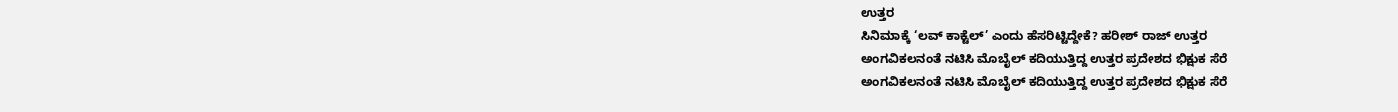ಉತ್ತರ
ಸಿನಿಮಾಕ್ಕೆ ‘ಲವ್ ಕಾಕ್ಟೆಲ್’ ಎಂದು ಹೆಸರಿಟ್ಟಿದ್ದೇಕೆ? ಹರೀಶ್ ರಾಜ್ ಉತ್ತರ
ಅಂಗವಿಕಲನಂತೆ ನಟಿಸಿ ಮೊಬೈಲ್ ಕದಿಯುತ್ತಿದ್ದ ಉತ್ತರ ಪ್ರದೇಶದ ಭಿಕ್ಷುಕ ಸೆರೆ
ಅಂಗವಿಕಲನಂತೆ ನಟಿಸಿ ಮೊಬೈಲ್ ಕದಿಯುತ್ತಿದ್ದ ಉತ್ತರ ಪ್ರದೇಶದ ಭಿಕ್ಷುಕ ಸೆರೆ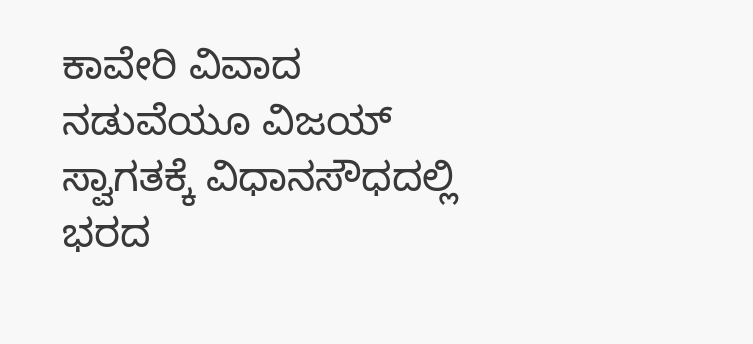ಕಾವೇರಿ ವಿವಾದ ನಡುವೆಯೂ ವಿಜಯ್ ಸ್ವಾಗತಕ್ಕೆ ವಿಧಾನಸೌಧದಲ್ಲಿ ಭರದ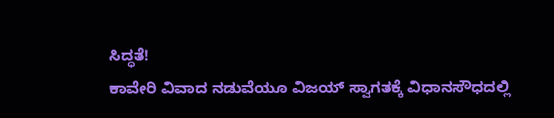ಸಿದ್ಧತೆ!
ಕಾವೇರಿ ವಿವಾದ ನಡುವೆಯೂ ವಿಜಯ್ ಸ್ವಾಗತಕ್ಕೆ ವಿಧಾನಸೌಧದಲ್ಲಿ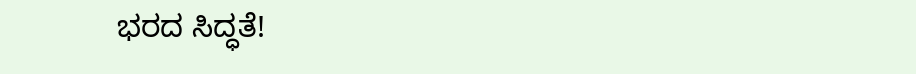ಭರದ ಸಿದ್ಧತೆ!